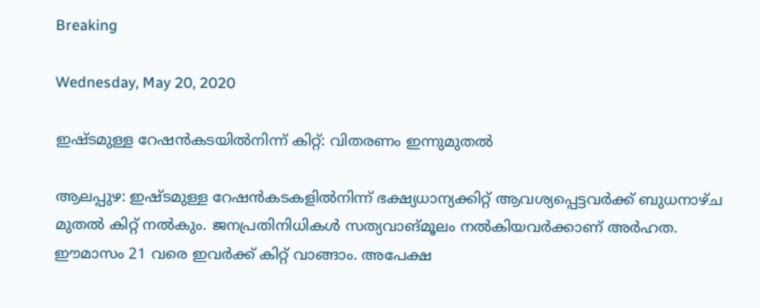Breaking

Wednesday, May 20, 2020

ഇഷ്ടമുള്ള റേഷൻകടയിൽനിന്ന് കിറ്റ്: വിതരണം ഇന്നുമുതൽ

ആലപ്പുഴ: ഇഷ്ടമുള്ള റേഷൻകടകളിൽനിന്ന് ഭക്ഷ്യധാന്യക്കിറ്റ് ആവശ്യപ്പെട്ടവർക്ക് ബുധനാഴ്ച മുതൽ കിറ്റ് നൽകും. ജനപ്രതിനിധികൾ സത്യവാങ്മൂലം നൽകിയവർക്കാണ് അർഹത. ഈമാസം 21 വരെ ഇവർക്ക് കിറ്റ് വാങ്ങാം. അപേക്ഷ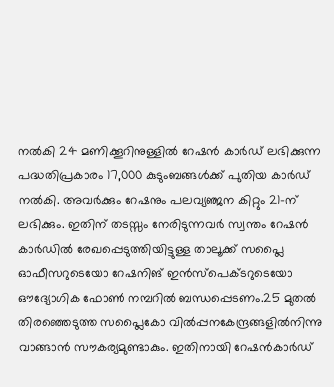നൽകി 24 മണിക്കൂറിനുള്ളിൽ റേഷൻ കാർഡ് ലഭിക്കുന്ന പദ്ധതിപ്രകാരം 17,000 കുടുംബങ്ങൾക്ക് പുതിയ കാർഡ് നൽകി. അവർക്കും റേഷനും പലവ്യഞ്ജന കിറ്റും 21-ന് ലഭിക്കും. ഇതിന് തടസ്സം നേരിടുന്നവർ സ്വന്തം റേഷൻ കാർഡിൽ രേഖപ്പെടുത്തിയിട്ടുള്ള താലൂക്ക് സപ്ലൈ ഓഫീസറുടെയോ റേഷനിങ് ഇൻസ്പെക്ടറുടെയോ ഔദ്യോഗിക ഫോൺ നമ്പറിൽ ബന്ധപ്പെടണം.25 മുതൽ തിരഞ്ഞെടുത്ത സപ്ലൈകോ വിൽപ്പനകേന്ദ്രങ്ങളിൽനിന്നു വാങ്ങാൻ സൗകര്യമുണ്ടാകും. ഇതിനായി റേഷൻകാർഡ്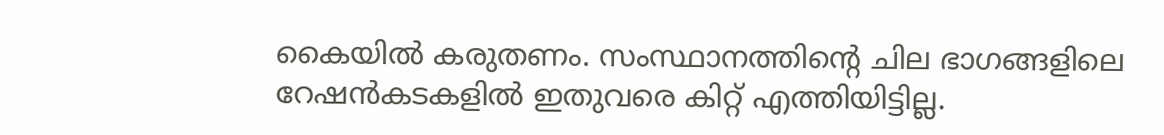കൈയിൽ കരുതണം. സംസ്ഥാനത്തിന്റെ ചില ഭാഗങ്ങളിലെ റേഷൻകടകളിൽ ഇതുവരെ കിറ്റ് എത്തിയിട്ടില്ല.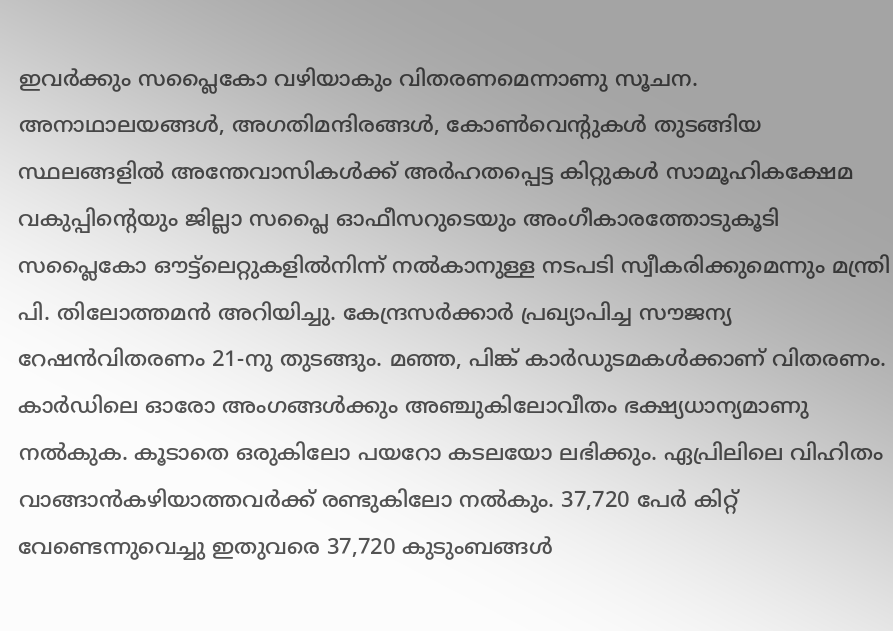ഇവർക്കും സപ്ലൈകോ വഴിയാകും വിതരണമെന്നാണു സൂചന. അനാഥാലയങ്ങൾ, അഗതിമന്ദിരങ്ങൾ, കോൺവെന്റുകൾ തുടങ്ങിയ സ്ഥലങ്ങളിൽ അന്തേവാസികൾക്ക് അർഹതപ്പെട്ട കിറ്റുകൾ സാമൂഹികക്ഷേമ വകുപ്പിന്റെയും ജില്ലാ സപ്ലൈ ഓഫീസറുടെയും അംഗീകാരത്തോടുകൂടി സപ്ലൈകോ ഔട്ട്‌ലെറ്റുകളിൽനിന്ന് നൽകാനുള്ള നടപടി സ്വീകരിക്കുമെന്നും മന്ത്രി പി. തിലോത്തമൻ അറിയിച്ചു. കേന്ദ്രസർക്കാർ പ്രഖ്യാപിച്ച സൗജന്യ റേഷൻവിതരണം 21-നു തുടങ്ങും. മഞ്ഞ, പിങ്ക് കാർഡുടമകൾക്കാണ് വിതരണം. കാർഡിലെ ഓരോ അംഗങ്ങൾക്കും അഞ്ചുകിലോവീതം ഭക്ഷ്യധാന്യമാണു നൽകുക. കൂടാതെ ഒരുകിലോ പയറോ കടലയോ ലഭിക്കും. ഏപ്രിലിലെ വിഹിതം വാങ്ങാൻകഴിയാത്തവർക്ക് രണ്ടുകിലോ നൽകും. 37,720 പേർ കിറ്റ് വേണ്ടെന്നുവെച്ചു ഇതുവരെ 37,720 കുടുംബങ്ങൾ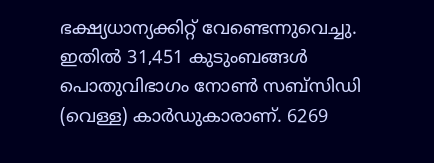ഭക്ഷ്യധാന്യക്കിറ്റ് വേണ്ടെന്നുവെച്ചു. ഇതിൽ 31,451 കുടുംബങ്ങൾ പൊതുവിഭാഗം നോൺ സബ്‌സിഡി (വെള്ള) കാർഡുകാരാണ്. 6269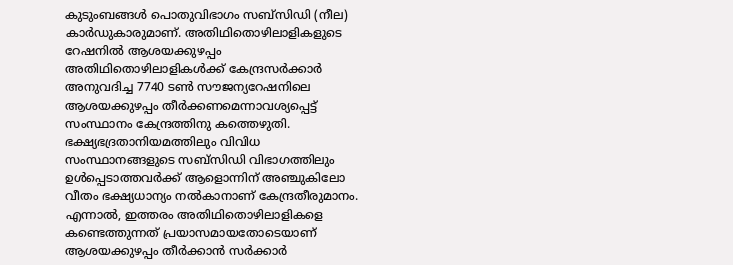കുടുംബങ്ങൾ പൊതുവിഭാഗം സബ്‌സിഡി (നീല) കാർഡുകാരുമാണ്. അതിഥിതൊഴിലാളികളുടെ റേഷനിൽ ആശയക്കുഴപ്പം അതിഥിതൊഴിലാളികൾക്ക് കേന്ദ്രസർക്കാർ അനുവദിച്ച 7740 ടൺ സൗജന്യറേഷനിലെ ആശയക്കുഴപ്പം തീർക്കണമെന്നാവശ്യപ്പെട്ട് സംസ്ഥാനം കേന്ദ്രത്തിനു കത്തെഴുതി. ഭക്ഷ്യഭദ്രതാനിയമത്തിലും വിവിധ സംസ്ഥാനങ്ങളുടെ സബ്‌സിഡി വിഭാഗത്തിലും ഉൾപ്പെടാത്തവർക്ക് ആളൊന്നിന് അഞ്ചുകിലോ വീതം ഭക്ഷ്യധാന്യം നൽകാനാണ് കേന്ദ്രതീരുമാനം. എന്നാൽ, ഇത്തരം അതിഥിതൊഴിലാളികളെ കണ്ടെത്തുന്നത് പ്രയാസമായതോടെയാണ് ആശയക്കുഴപ്പം തീർക്കാൻ സർക്കാർ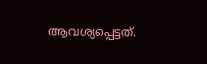ആവശ്യപ്പെട്ടത്.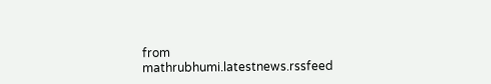from mathrubhumi.latestnews.rssfeed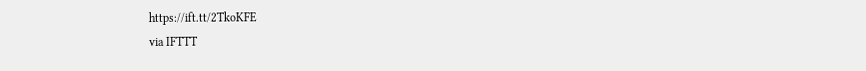https://ift.tt/2TkoKFE
via IFTTT